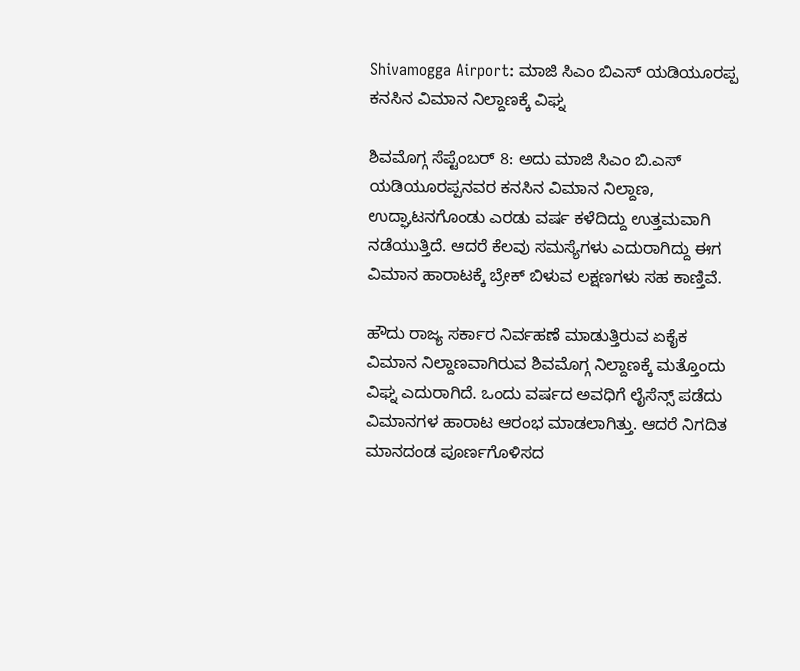Shivamogga Airport: ಮಾಜಿ ಸಿಎಂ ಬಿಎಸ್‌ ಯಡಿಯೂರಪ್ಪ ಕನಸಿನ ವಿಮಾನ ನಿಲ್ದಾಣಕ್ಕೆ ವಿಘ್ನ

ಶಿವಮೊಗ್ಗ ಸೆಪ್ಟೆಂಬರ್ 8: ಅದು ಮಾಜಿ ಸಿಎಂ ಬಿ.ಎಸ್ ಯಡಿಯೂರಪ್ಪನವರ ಕನಸಿನ ವಿಮಾನ ನಿಲ್ದಾಣ, ಉದ್ಘಾಟನಗೊಂಡು ಎರಡು ವರ್ಷ ಕಳೆದಿದ್ದು ಉತ್ತಮವಾಗಿ ನಡೆಯುತ್ತಿದೆ. ಆದರೆ ಕೆಲವು ಸಮಸ್ಯೆಗಳು ಎದುರಾಗಿದ್ದು ಈಗ ವಿಮಾನ ಹಾರಾಟಕ್ಕೆ ಬ್ರೇಕ್ ಬಿಳುವ ಲಕ್ಷಣಗಳು ಸಹ ಕಾಣ್ತಿವೆ.

ಹೌದು ರಾಜ್ಯ ಸರ್ಕಾರ ನಿರ್ವಹಣೆ ಮಾಡುತ್ತಿರುವ ಏಕೈಕ ವಿಮಾನ ನಿಲ್ದಾಣವಾಗಿರುವ ಶಿವಮೊಗ್ಗ ನಿಲ್ದಾಣಕ್ಕೆ ಮತ್ತೊಂದು ವಿಘ್ನ ಎದುರಾಗಿದೆ. ಒಂದು ವರ್ಷದ ಅವಧಿಗೆ ಲೈಸೆನ್ಸ್ ಪಡೆದು ವಿಮಾನಗಳ ಹಾರಾಟ ಆರಂಭ ಮಾಡಲಾಗಿತ್ತು. ಆದರೆ ನಿಗದಿತ ಮಾನದಂಡ ಪೂರ್ಣಗೊಳಿಸದ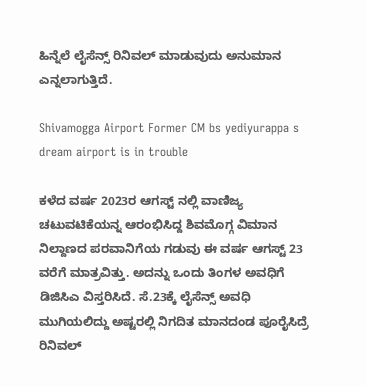ಹಿನ್ನೆಲೆ ಲೈಸೆನ್ಸ್ ರಿನಿವಲ್ ಮಾಡುವುದು ಅನುಮಾನ ಎನ್ನಲಾಗುತ್ತಿದೆ.

Shivamogga Airport Former CM bs yediyurappa s dream airport is in trouble

ಕಳೆದ ವರ್ಷ 2023ರ ಆಗಸ್ಟ್ ನಲ್ಲಿ ವಾಣಿಜ್ಯ ಚಟುವಟಿಕೆಯನ್ನ ಆರಂಭಿಸಿದ್ದ ಶಿವಮೊಗ್ಗ ವಿಮಾನ ನಿಲ್ದಾಣದ ಪರವಾನಿಗೆಯ ಗಡುವು ಈ ವರ್ಷ ಆಗಸ್ಟ್ 23 ವರೆಗೆ ಮಾತ್ರವಿತ್ತು. ಅದನ್ನು ಒಂದು ತಿಂಗಳ ಅವಧಿಗೆ ಡಿಜಿಸಿಎ ವಿಸ್ತರಿಸಿದೆ. ಸೆ.23ಕ್ಕೆ ಲೈಸೆನ್ಸ್ ಅವಧಿ ಮುಗಿಯಲಿದ್ದು ಅಷ್ಟರಲ್ಲಿ ನಿಗದಿತ ಮಾನದಂಡ ಪೂರೈಸಿದ್ರೆ ರಿನಿವಲ್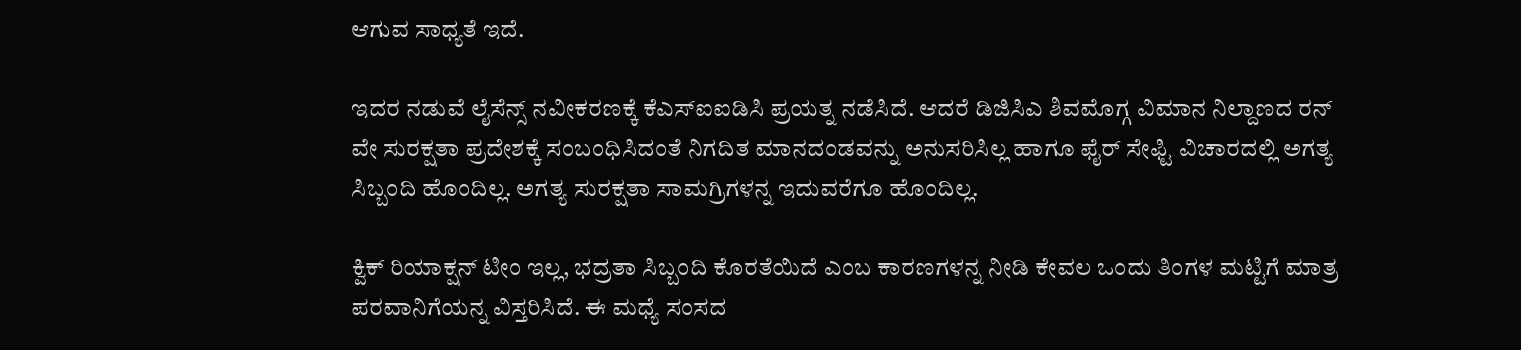ಆಗುವ ಸಾಧ್ಯತೆ ಇದೆ.

ಇದರ ನಡುವೆ ಲೈಸೆನ್ಸ್ ನವೀಕರಣಕ್ಕೆ ಕೆಎಸ್‌ಐಐಡಿಸಿ ಪ್ರಯತ್ನ ನಡೆಸಿದೆ. ಆದರೆ ಡಿಜಿಸಿಎ ಶಿವಮೊಗ್ಗ ವಿಮಾನ ನಿಲ್ದಾಣದ ರನ್‌ ವೇ ಸುರಕ್ಷತಾ ಪ್ರದೇಶಕ್ಕೆ ಸಂಬಂಧಿಸಿದಂತೆ ನಿಗದಿತ ಮಾನದಂಡವನ್ನು ಅನುಸರಿಸಿಲ್ಲ ಹಾಗೂ ಫೈರ್ ಸೇಫ್ಟಿ ವಿಚಾರದಲ್ಲಿ ಅಗತ್ಯ ಸಿಬ್ಬಂದಿ ಹೊಂದಿಲ್ಲ. ಅಗತ್ಯ ಸುರಕ್ಷತಾ ಸಾಮಗ್ರಿಗಳನ್ನ ಇದುವರೆಗೂ ಹೊಂದಿಲ್ಲ.

ಕ್ವಿಕ್ ರಿಯಾಕ್ಷನ್ ಟೀಂ ಇಲ್ಲ, ಭದ್ರತಾ ಸಿಬ್ಬಂದಿ ಕೊರತೆಯಿದೆ ಎಂಬ ಕಾರಣಗಳನ್ನ ನೀಡಿ ಕೇವಲ ಒಂದು ತಿಂಗಳ ಮಟ್ಟಿಗೆ ಮಾತ್ರ ಪರವಾನಿಗೆಯನ್ನ ವಿಸ್ತರಿಸಿದೆ. ಈ ಮಧ್ಯೆ ಸಂಸದ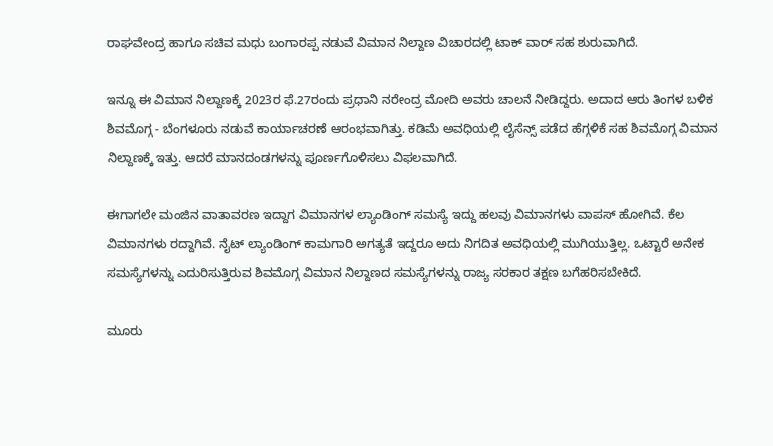ರಾಘವೇಂದ್ರ ಹಾಗೂ ಸಚಿವ ಮಧು ಬಂಗಾರಪ್ಪ ನಡುವೆ ವಿಮಾನ ನಿಲ್ದಾಣ ವಿಚಾರದಲ್ಲಿ ಟಾಕ್ ವಾರ್ ಸಹ ಶುರುವಾಗಿದೆ.

ಇನ್ನೂ ಈ ವಿಮಾನ ನಿಲ್ದಾಣಕ್ಕೆ 2023ರ ಫೆ.27ರಂದು ಪ್ರಧಾನಿ ನರೇಂದ್ರ ಮೋದಿ ಅವರು ಚಾಲನೆ ನೀಡಿದ್ದರು. ಅದಾದ ಆರು ತಿಂಗಳ ಬಳಿಕ ಶಿವಮೊಗ್ಗ - ಬೆಂಗಳೂರು ನಡುವೆ ಕಾರ್ಯಾಚರಣೆ ಆರಂಭವಾಗಿತ್ತು. ಕಡಿಮೆ ಅವಧಿಯಲ್ಲಿ ಲೈಸೆನ್ಸ್ ಪಡೆದ ಹೆಗ್ಗಳಿಕೆ ಸಹ ಶಿವಮೊಗ್ಗ ವಿಮಾನ ನಿಲ್ದಾಣಕ್ಕೆ ಇತ್ತು. ಆದರೆ ಮಾನದಂಡಗಳನ್ನು ಪೂರ್ಣಗೊಳಿಸಲು ವಿಫಲವಾಗಿದೆ.

ಈಗಾಗಲೇ ಮಂಜಿನ ವಾತಾವರಣ ಇದ್ದಾಗ ವಿಮಾನಗಳ ಲ್ಯಾಂಡಿಂಗ್ ಸಮಸ್ಯೆ ಇದ್ದು ಹಲವು ವಿಮಾನಗಳು ವಾಪಸ್ ಹೋಗಿವೆ. ಕೆಲ ವಿಮಾನಗಳು ರದ್ದಾಗಿವೆ. ನೈಟ್ ಲ್ಯಾಂಡಿಂಗ್ ಕಾಮಗಾರಿ ಅಗತ್ಯತೆ ಇದ್ದರೂ ಅದು ನಿಗದಿತ ಅವಧಿಯಲ್ಲಿ ಮುಗಿಯುತ್ತಿಲ್ಲ. ಒಟ್ಟಾರೆ ಅನೇಕ ಸಮಸ್ಯೆಗಳನ್ನು ಎದುರಿಸುತ್ತಿರುವ ಶಿವಮೊಗ್ಗ ವಿಮಾನ ನಿಲ್ದಾಣದ ಸಮಸ್ಯೆಗಳನ್ನು ರಾಜ್ಯ ಸರಕಾರ ತಕ್ಷಣ ಬಗೆಹರಿಸಬೇಕಿದೆ.

ಮೂರು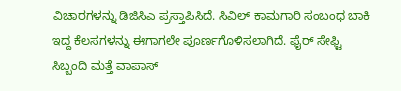ವಿಚಾರಗಳನ್ನು ಡಿಜಿಸಿಎ ಪ್ರಸ್ತಾಪಿಸಿದೆ. ಸಿವಿಲ್ ಕಾಮಗಾರಿ ಸಂಬಂಧ ಬಾಕಿ ಇದ್ದ ಕೆಲಸಗಳನ್ನು ಈಗಾಗಲೇ ಪೂರ್ಣಗೊಳಿಸಲಾಗಿದೆ. ಫೈರ್ ಸೇಫ್ಟಿ ಸಿಬ್ಬಂದಿ ಮತ್ತೆ ವಾಪಾಸ್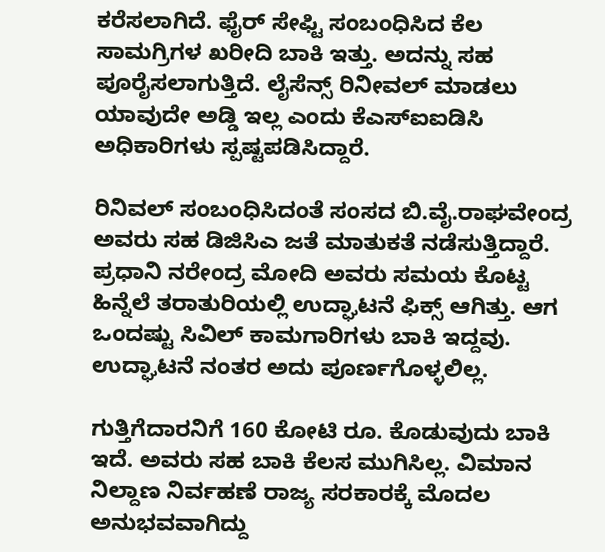ಕರೆಸಲಾಗಿದೆ. ಫೈರ್ ಸೇಫ್ಟಿ ಸಂಬಂಧಿಸಿದ ಕೆಲ ಸಾಮಗ್ರಿಗಳ ಖರೀದಿ ಬಾಕಿ ಇತ್ತು. ಅದನ್ನು ಸಹ ಪೂರೈಸಲಾಗುತ್ತಿದೆ. ಲೈಸೆನ್ಸ್ ರಿನೀವಲ್ ಮಾಡಲು ಯಾವುದೇ ಅಡ್ಡಿ ಇಲ್ಲ ಎಂದು ಕೆಎಸ್‌ಐಐಡಿಸಿ ಅಧಿಕಾರಿಗಳು ಸ್ಪಷ್ಟಪಡಿಸಿದ್ದಾರೆ.

ರಿನಿವಲ್ ಸಂಬಂಧಿಸಿದಂತೆ ಸಂಸದ ಬಿ.ವೈ.ರಾಘವೇಂದ್ರ ಅವರು ಸಹ ಡಿಜಿಸಿಎ ಜತೆ ಮಾತುಕತೆ ನಡೆಸುತ್ತಿದ್ದಾರೆ. ಪ್ರಧಾನಿ ನರೇಂದ್ರ ಮೋದಿ ಅವರು ಸಮಯ ಕೊಟ್ಟ ಹಿನ್ನೆಲೆ ತರಾತುರಿಯಲ್ಲಿ ಉದ್ಘಾಟನೆ ಫಿಕ್ಸ್ ಆಗಿತ್ತು. ಆಗ ಒಂದಷ್ಟು ಸಿವಿಲ್ ಕಾಮಗಾರಿಗಳು ಬಾಕಿ ಇದ್ದವು. ಉದ್ಘಾಟನೆ ನಂತರ ಅದು ಪೂರ್ಣಗೊಳ್ಳಲಿಲ್ಲ.

ಗುತ್ತಿಗೆದಾರನಿಗೆ 160 ಕೋಟಿ ರೂ. ಕೊಡುವುದು ಬಾಕಿ ಇದೆ. ಅವರು ಸಹ ಬಾಕಿ ಕೆಲಸ ಮುಗಿಸಿಲ್ಲ. ವಿಮಾನ ನಿಲ್ದಾಣ ನಿರ್ವಹಣೆ ರಾಜ್ಯ ಸರಕಾರಕ್ಕೆ ಮೊದಲ ಅನುಭವವಾಗಿದ್ದು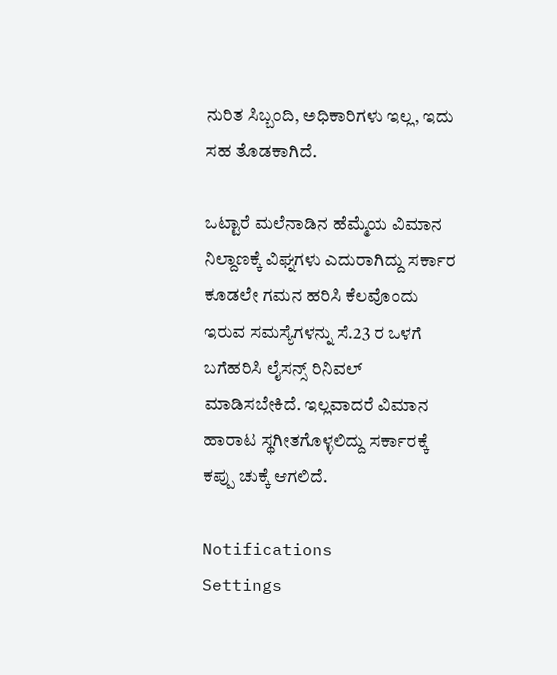ನುರಿತ ಸಿಬ್ಬಂದಿ, ಅಧಿಕಾರಿಗಳು ಇಲ್ಲ, ಇದು ಸಹ ತೊಡಕಾಗಿದೆ.

ಒಟ್ಟಾರೆ ಮಲೆನಾಡಿನ ಹೆಮ್ಮೆಯ ವಿಮಾನ ನಿಲ್ದಾಣಕ್ಕೆ ವಿಘ್ನಗಳು ಎದುರಾಗಿದ್ದು ಸರ್ಕಾರ ಕೂಡಲೇ ಗಮನ ಹರಿಸಿ ಕೆಲವೊಂದು ಇರುವ ಸಮಸ್ಯೆಗಳನ್ನು ಸೆ.23 ರ ಒಳಗೆ ಬಗೆಹರಿಸಿ ಲೈಸನ್ಸ್ ರಿನಿವಲ್ ಮಾಡಿಸಬೇಕಿದೆ. ಇಲ್ಲವಾದರೆ ವಿಮಾನ ಹಾರಾಟ ಸ್ಥಗೀತಗೊಳ್ಳಲಿದ್ದು ಸರ್ಕಾರಕ್ಕೆ ಕಪ್ಪು ಚುಕ್ಕೆ ಆಗಲಿದೆ.

Notifications
Settings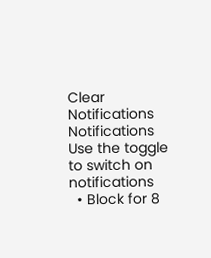Clear Notifications
Notifications
Use the toggle to switch on notifications
  • Block for 8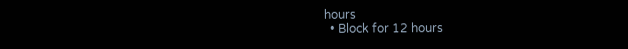hours
  • Block for 12 hours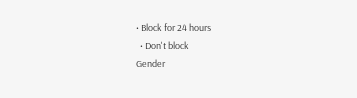• Block for 24 hours
  • Don't block
Gender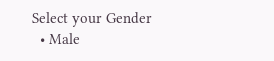Select your Gender
  • Male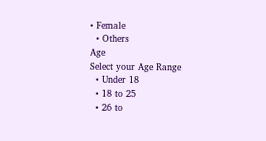• Female
  • Others
Age
Select your Age Range
  • Under 18
  • 18 to 25
  • 26 to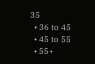35
  • 36 to 45
  • 45 to 55
  • 55+